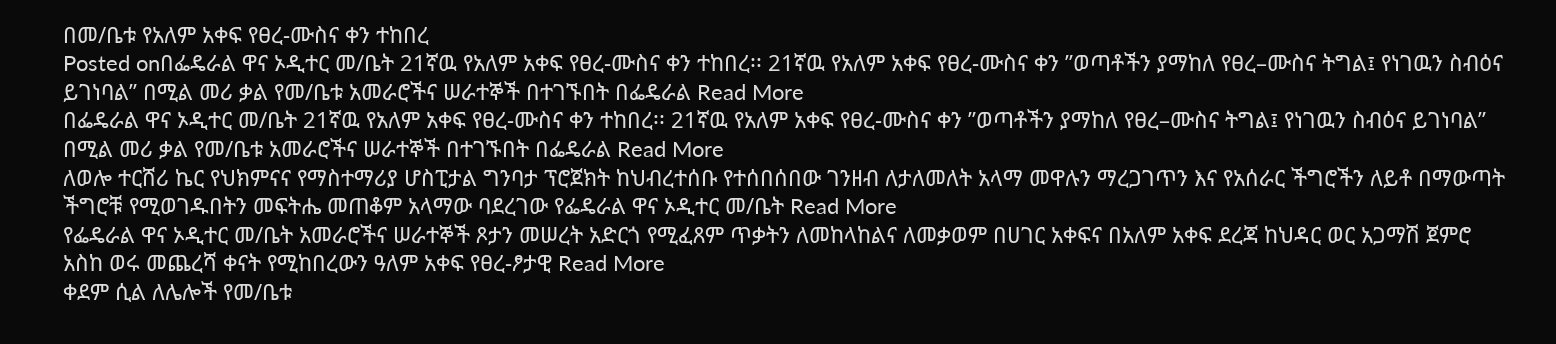በመ/ቤቱ የአለም አቀፍ የፀረ-ሙስና ቀን ተከበረ
Posted onበፌዴራል ዋና ኦዲተር መ/ቤት 21ኛዉ የአለም አቀፍ የፀረ-ሙስና ቀን ተከበረ፡፡ 21ኛዉ የአለም አቀፍ የፀረ-ሙስና ቀን ”ወጣቶችን ያማከለ የፀረ–ሙስና ትግል፤ የነገዉን ስብዕና ይገነባል” በሚል መሪ ቃል የመ/ቤቱ አመራሮችና ሠራተኞች በተገኙበት በፌዴራል Read More
በፌዴራል ዋና ኦዲተር መ/ቤት 21ኛዉ የአለም አቀፍ የፀረ-ሙስና ቀን ተከበረ፡፡ 21ኛዉ የአለም አቀፍ የፀረ-ሙስና ቀን ”ወጣቶችን ያማከለ የፀረ–ሙስና ትግል፤ የነገዉን ስብዕና ይገነባል” በሚል መሪ ቃል የመ/ቤቱ አመራሮችና ሠራተኞች በተገኙበት በፌዴራል Read More
ለወሎ ተርሸሪ ኬር የህክምናና የማስተማሪያ ሆስፒታል ግንባታ ፕሮጀክት ከህብረተሰቡ የተሰበሰበው ገንዘብ ለታለመለት አላማ መዋሉን ማረጋገጥን እና የአሰራር ችግሮችን ለይቶ በማውጣት ችግሮቹ የሚወገዱበትን መፍትሔ መጠቆም አላማው ባደረገው የፌዴራል ዋና ኦዲተር መ/ቤት Read More
የፌዴራል ዋና ኦዲተር መ/ቤት አመራሮችና ሠራተኞች ጾታን መሠረት አድርጎ የሚፈጸም ጥቃትን ለመከላከልና ለመቃወም በሀገር አቀፍና በአለም አቀፍ ደረጃ ከህዳር ወር አጋማሽ ጀምሮ አስከ ወሩ መጨረሻ ቀናት የሚከበረውን ዓለም አቀፍ የፀረ-ፆታዊ Read More
ቀደም ሲል ለሌሎች የመ/ቤቱ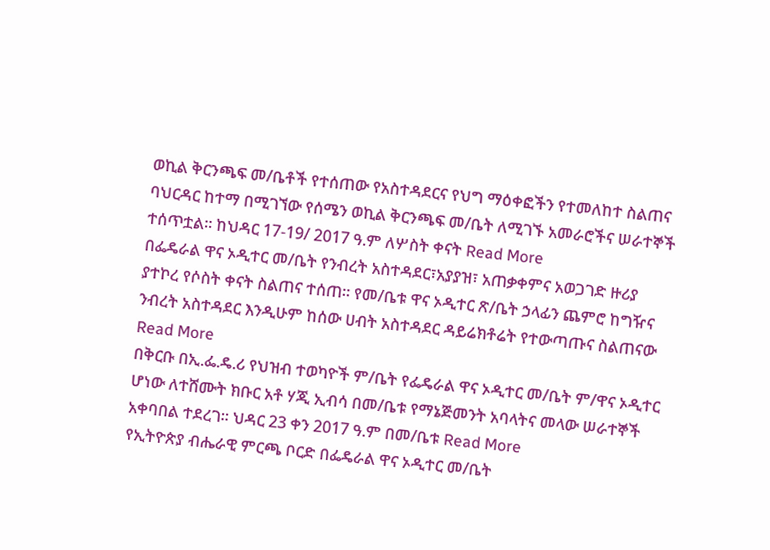ወኪል ቅርንጫፍ መ/ቤቶች የተሰጠው የአስተዳደርና የህግ ማዕቀፎችን የተመለከተ ስልጠና ባህርዳር ከተማ በሚገኘው የሰሜን ወኪል ቅርንጫፍ መ/ቤት ለሚገኙ አመራሮችና ሠራተኞች ተሰጥቷል፡፡ ከህዳር 17-19/ 2017 ዓ.ም ለሦስት ቀናት Read More
በፌዴራል ዋና ኦዲተር መ/ቤት የንብረት አስተዳደር፣አያያዝ፣ አጠቃቀምና አወጋገድ ዙሪያ ያተኮረ የሶስት ቀናት ስልጠና ተሰጠ፡፡ የመ/ቤቱ ዋና ኦዲተር ጽ/ቤት ኃላፊን ጨምሮ ከግዥና ንብረት አስተዳደር እንዲሁም ከሰው ሀብት አስተዳደር ዳይሬክቶሬት የተውጣጡና ስልጠናው Read More
በቅርቡ በኢ.ፌ.ዴ.ሪ የህዝብ ተወካዮች ም/ቤት የፌዴራል ዋና ኦዲተር መ/ቤት ም/ዋና ኦዲተር ሆነው ለተሸሙት ክቡር አቶ ሃጂ ኢብሳ በመ/ቤቱ የማኔጅመንት አባላትና መላው ሠራተኞች አቀባበል ተደረገ፡፡ ህዳር 23 ቀን 2017 ዓ.ም በመ/ቤቱ Read More
የኢትዮጵያ ብሔራዊ ምርጫ ቦርድ በፌዴራል ዋና ኦዲተር መ/ቤት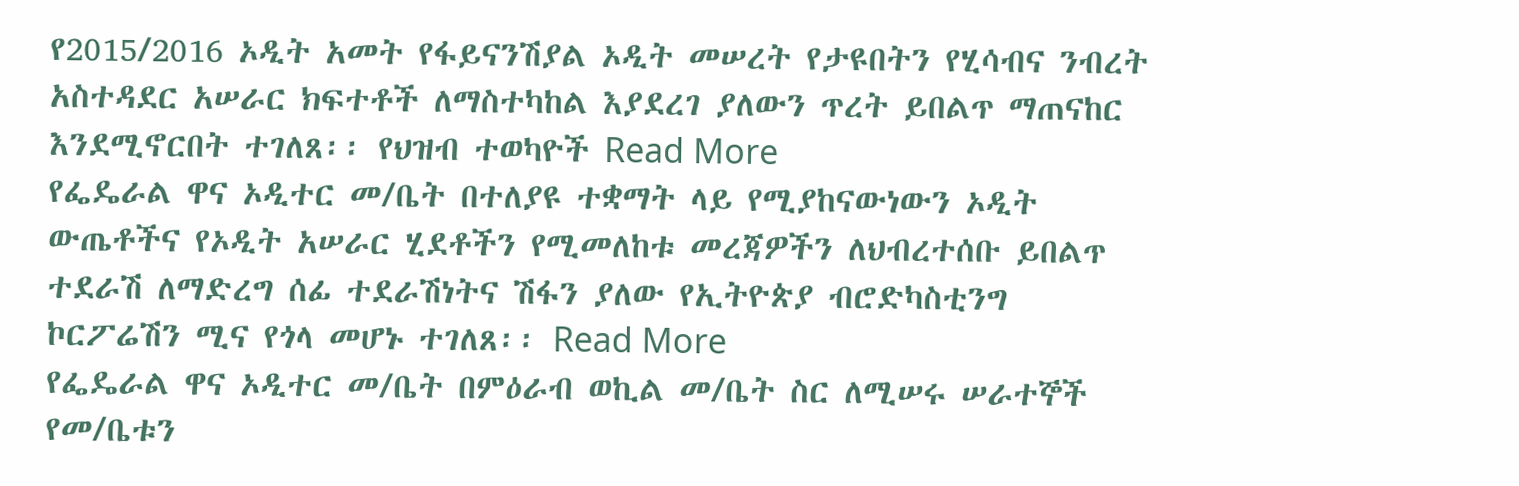የ2015/2016 ኦዲት አመት የፋይናንሽያል ኦዲት መሠረት የታዩበትን የሂሳብና ንብረት አስተዳደር አሠራር ክፍተቶች ለማስተካከል እያደረገ ያለውን ጥረት ይበልጥ ማጠናከር እንደሚኖርበት ተገለጸ፡፡ የህዝብ ተወካዮች Read More
የፌዴራል ዋና ኦዲተር መ/ቤት በተለያዩ ተቋማት ላይ የሚያከናውነውን ኦዲት ውጤቶችና የኦዲት አሠራር ሂደቶችን የሚመለከቱ መረጃዎችን ለህብረተሰቡ ይበልጥ ተደራሽ ለማድረግ ሰፊ ተደራሽነትና ሽፋን ያለው የኢትዮጵያ ብሮድካስቲንግ ኮርፖሬሽን ሚና የጎላ መሆኑ ተገለጸ፡፡ Read More
የፌዴራል ዋና ኦዲተር መ/ቤት በምዕራብ ወኪል መ/ቤት ስር ለሚሠሩ ሠራተኞች የመ/ቤቱን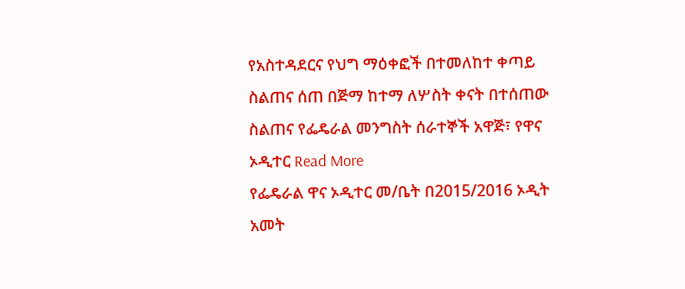የአስተዳደርና የህግ ማዕቀፎች በተመለከተ ቀጣይ ስልጠና ሰጠ በጅማ ከተማ ለሦስት ቀናት በተሰጠው ስልጠና የፌዴራል መንግስት ሰራተኞች አዋጅ፣ የዋና ኦዲተር Read More
የፌዴራል ዋና ኦዲተር መ/ቤት በ2015/2016 ኦዲት አመት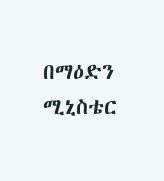በማዕድን ሚኒስቴር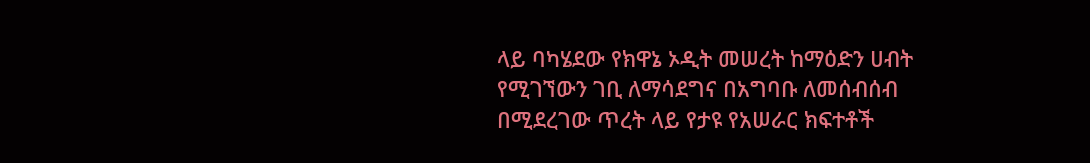ላይ ባካሄደው የክዋኔ ኦዲት መሠረት ከማዕድን ሀብት የሚገኘውን ገቢ ለማሳደግና በአግባቡ ለመሰብሰብ በሚደረገው ጥረት ላይ የታዩ የአሠራር ክፍተቶች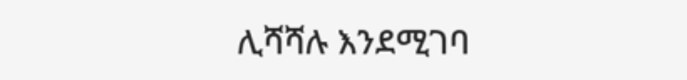ሊሻሻሉ እንደሚገባ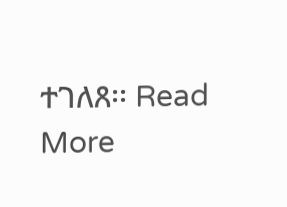ተገለጸ፡፡ Read More